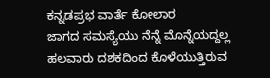ಕನ್ನಡಪ್ರಭ ವಾರ್ತೆ ಕೋಲಾರ
ಜಾಗದ ಸಮಸ್ಯೆಯು ನೆನ್ನೆ ಮೊನ್ನೆಯದ್ದಲ್ಲ ಹಲವಾರು ದಶಕದಿಂದ ಕೊಳೆಯುತ್ತಿರುವ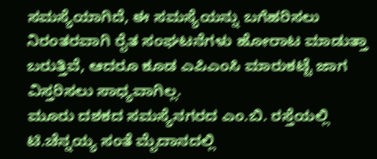ಸಮಸ್ಯೆಯಾಗಿದೆ, ಈ ಸಮಸ್ಯೆಯನ್ನು ಬಗೆಹರಿಸಲು ನಿರಂತರವಾಗಿ ರೈತ ಸಂಘಟನೆಗಳು ಹೋರಾಟ ಮಾಡುತ್ತಾ ಬರುತ್ತಿವೆ, ಆದರೂ ಕೂಡ ಎಪಿಎಂಸಿ ಮಾರುಕಟ್ಟೆ ಜಾಗ ವಿಸ್ತರಿಸಲು ಸಾಧ್ಯವಾಗಿಲ್ಲ.
ಮೂರು ದಶಕದ ಸಮಸ್ಯೆನಗರದ ಎಂ.ಬಿ. ರಸ್ತೆಯಲ್ಲಿ ಟಿ.ಚೆನ್ನಯ್ಯ ಸಂತೆ ಮೈದಾನದಲ್ಲಿ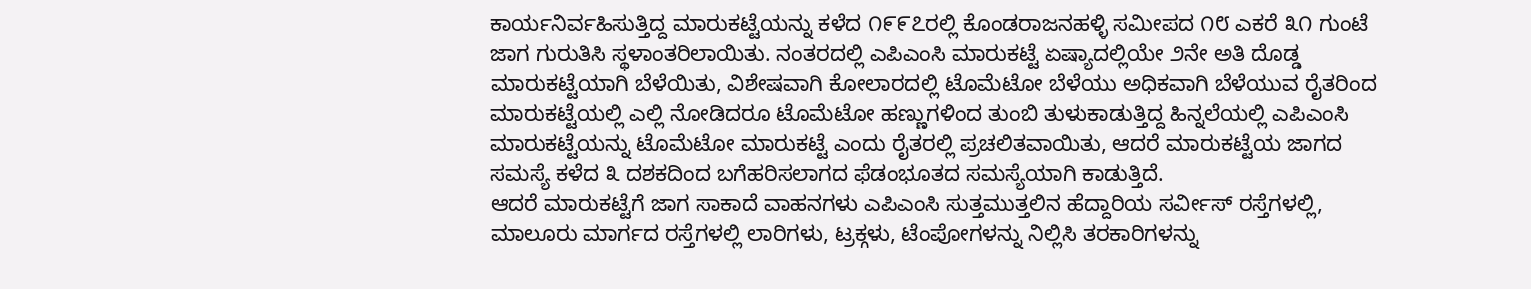ಕಾರ್ಯನಿರ್ವಹಿಸುತ್ತಿದ್ದ ಮಾರುಕಟ್ಟೆಯನ್ನು ಕಳೆದ ೧೯೯೭ರಲ್ಲಿ ಕೊಂಡರಾಜನಹಳ್ಳಿ ಸಮೀಪದ ೧೮ ಎಕರೆ ೩೧ ಗುಂಟೆ ಜಾಗ ಗುರುತಿಸಿ ಸ್ಥಳಾಂತರಿಲಾಯಿತು. ನಂತರದಲ್ಲಿ ಎಪಿಎಂಸಿ ಮಾರುಕಟ್ಟೆ ಏಷ್ಯಾದಲ್ಲಿಯೇ ೨ನೇ ಅತಿ ದೊಡ್ಡ ಮಾರುಕಟ್ಟೆಯಾಗಿ ಬೆಳೆಯಿತು, ವಿಶೇಷವಾಗಿ ಕೋಲಾರದಲ್ಲಿ ಟೊಮೆಟೋ ಬೆಳೆಯು ಅಧಿಕವಾಗಿ ಬೆಳೆಯುವ ರೈತರಿಂದ ಮಾರುಕಟ್ಟೆಯಲ್ಲಿ ಎಲ್ಲಿ ನೋಡಿದರೂ ಟೊಮೆಟೋ ಹಣ್ಣುಗಳಿಂದ ತುಂಬಿ ತುಳುಕಾಡುತ್ತಿದ್ದ ಹಿನ್ನಲೆಯಲ್ಲಿ ಎಪಿಎಂಸಿ ಮಾರುಕಟ್ಟೆಯನ್ನು ಟೊಮೆಟೋ ಮಾರುಕಟ್ಟೆ ಎಂದು ರೈತರಲ್ಲಿ ಪ್ರಚಲಿತವಾಯಿತು, ಆದರೆ ಮಾರುಕಟ್ಟೆಯ ಜಾಗದ ಸಮಸ್ಯೆ ಕಳೆದ ೩ ದಶಕದಿಂದ ಬಗೆಹರಿಸಲಾಗದ ಫೆಡಂಭೂತದ ಸಮಸ್ಯೆಯಾಗಿ ಕಾಡುತ್ತಿದೆ.
ಆದರೆ ಮಾರುಕಟ್ಟೆಗೆ ಜಾಗ ಸಾಕಾದೆ ವಾಹನಗಳು ಎಪಿಎಂಸಿ ಸುತ್ತಮುತ್ತಲಿನ ಹೆದ್ದಾರಿಯ ಸರ್ವೀಸ್ ರಸ್ತೆಗಳಲ್ಲಿ, ಮಾಲೂರು ಮಾರ್ಗದ ರಸ್ತೆಗಳಲ್ಲಿ ಲಾರಿಗಳು, ಟ್ರಕ್ಗಳು, ಟೆಂಪೋಗಳನ್ನು ನಿಲ್ಲಿಸಿ ತರಕಾರಿಗಳನ್ನು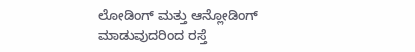ಲೋಡಿಂಗ್ ಮತ್ತು ಆನ್ಲೋಡಿಂಗ್ ಮಾಡುವುದರಿಂದ ರಸ್ತೆ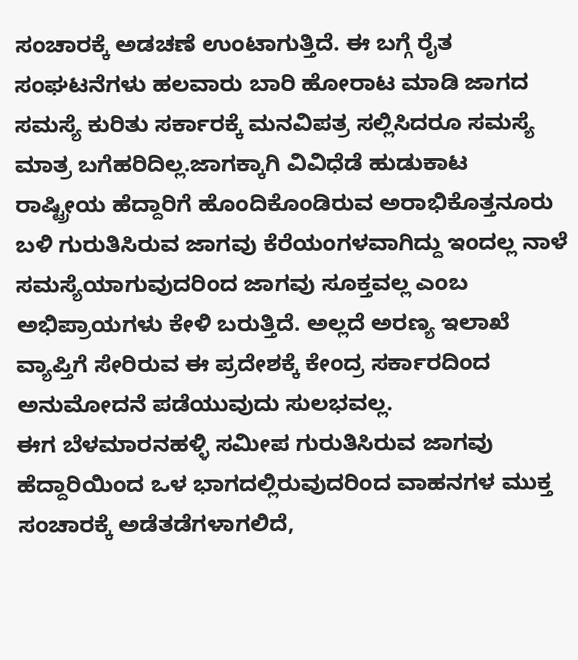ಸಂಚಾರಕ್ಕೆ ಅಡಚಣೆ ಉಂಟಾಗುತ್ತಿದೆ. ಈ ಬಗ್ಗೆ ರೈತ ಸಂಘಟನೆಗಳು ಹಲವಾರು ಬಾರಿ ಹೋರಾಟ ಮಾಡಿ ಜಾಗದ ಸಮಸ್ಯೆ ಕುರಿತು ಸರ್ಕಾರಕ್ಕೆ ಮನವಿಪತ್ರ ಸಲ್ಲಿಸಿದರೂ ಸಮಸ್ಯೆ ಮಾತ್ರ ಬಗೆಹರಿದಿಲ್ಲ.ಜಾಗಕ್ಕಾಗಿ ವಿವಿಧೆಡೆ ಹುಡುಕಾಟ
ರಾಷ್ಟ್ರೀಯ ಹೆದ್ದಾರಿಗೆ ಹೊಂದಿಕೊಂಡಿರುವ ಅರಾಭಿಕೊತ್ತನೂರು ಬಳಿ ಗುರುತಿಸಿರುವ ಜಾಗವು ಕೆರೆಯಂಗಳವಾಗಿದ್ದು ಇಂದಲ್ಲ ನಾಳೆ ಸಮಸ್ಯೆಯಾಗುವುದರಿಂದ ಜಾಗವು ಸೂಕ್ತವಲ್ಲ ಎಂಬ ಅಭಿಪ್ರಾಯಗಳು ಕೇಳಿ ಬರುತ್ತಿದೆ. ಅಲ್ಲದೆ ಅರಣ್ಯ ಇಲಾಖೆ ವ್ಯಾಪ್ತಿಗೆ ಸೇರಿರುವ ಈ ಪ್ರದೇಶಕ್ಕೆ ಕೇಂದ್ರ ಸರ್ಕಾರದಿಂದ ಅನುಮೋದನೆ ಪಡೆಯುವುದು ಸುಲಭವಲ್ಲ.
ಈಗ ಬೆಳಮಾರನಹಳ್ಳಿ ಸಮೀಪ ಗುರುತಿಸಿರುವ ಜಾಗವು ಹೆದ್ದಾರಿಯಿಂದ ಒಳ ಭಾಗದಲ್ಲಿರುವುದರಿಂದ ವಾಹನಗಳ ಮುಕ್ತ ಸಂಚಾರಕ್ಕೆ ಅಡೆತಡೆಗಳಾಗಲಿದೆ,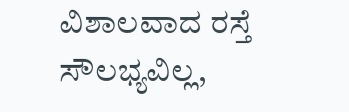ವಿಶಾಲವಾದ ರಸ್ತೆ ಸೌಲಭ್ಯವಿಲ್ಲ,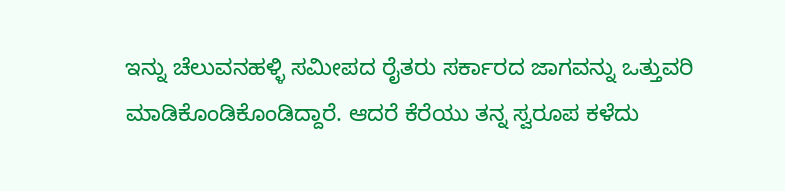ಇನ್ನು ಚೆಲುವನಹಳ್ಳಿ ಸಮೀಪದ ರೈತರು ಸರ್ಕಾರದ ಜಾಗವನ್ನು ಒತ್ತುವರಿ ಮಾಡಿಕೊಂಡಿಕೊಂಡಿದ್ದಾರೆ. ಆದರೆ ಕೆರೆಯು ತನ್ನ ಸ್ವರೂಪ ಕಳೆದು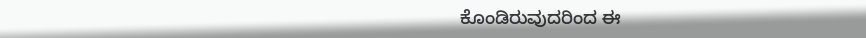ಕೊಂಡಿರುವುದರಿಂದ ಈ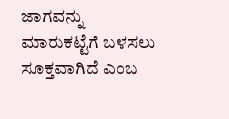ಜಾಗವನ್ನು ಮಾರುಕಟ್ಟೆಗೆ ಬಳಸಲು ಸೂಕ್ತವಾಗಿದೆ ಎಂಬ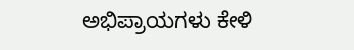ಅಭಿಪ್ರಾಯಗಳು ಕೇಳಿ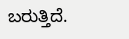ಬರುತ್ತಿದೆ.